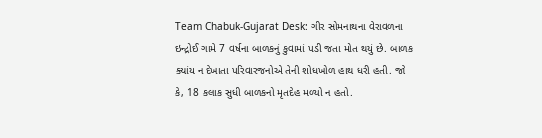Team Chabuk-Gujarat Desk: ગીર સોમનાથના વેરાવળના ઇન્દ્રોઈ ગામે 7 વર્ષના બાળકનું કુવામાં પડી જતા મોત થયું છે. બાળક ક્યાંય ન દેખાતા પરિવારજનોએ તેની શોધખોળ હાથ ધરી હતી. જો કે, 18 કલાક સુધી બાળકનો મૃતદેહ મળ્યો ન હતો.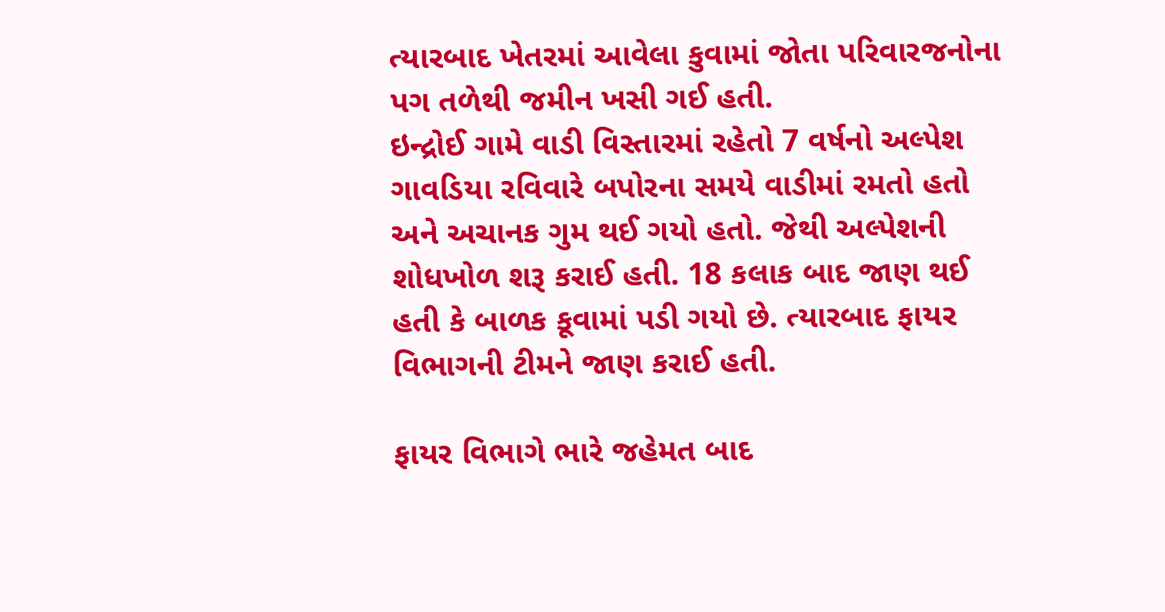ત્યારબાદ ખેતરમાં આવેલા કુવામાં જોતા પરિવારજનોના પગ તળેથી જમીન ખસી ગઈ હતી.
ઇન્દ્રોઈ ગામે વાડી વિસ્તારમાં રહેતો 7 વર્ષનો અલ્પેશ ગાવડિયા રવિવારે બપોરના સમયે વાડીમાં રમતો હતો અને અચાનક ગુમ થઈ ગયો હતો. જેથી અલ્પેશની શોધખોળ શરૂ કરાઈ હતી. 18 કલાક બાદ જાણ થઈ હતી કે બાળક કૂવામાં પડી ગયો છે. ત્યારબાદ ફાયર વિભાગની ટીમને જાણ કરાઈ હતી.

ફાયર વિભાગે ભારે જહેમત બાદ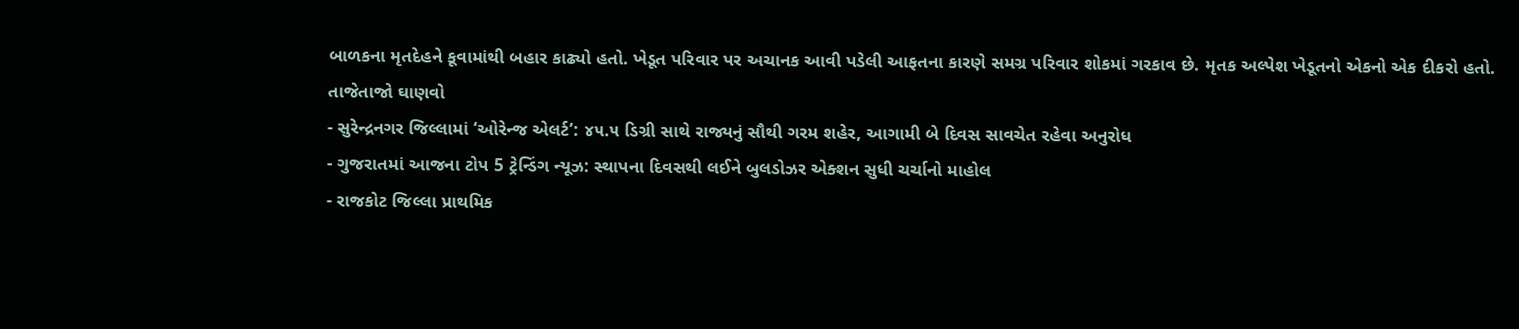બાળકના મૃતદેહને કૂવામાંથી બહાર કાઢ્યો હતો. ખેડૂત પરિવાર પર અચાનક આવી પડેલી આફતના કારણે સમગ્ર પરિવાર શોકમાં ગરકાવ છે. મૃતક અલ્પેશ ખેડૂતનો એકનો એક દીકરો હતો.
તાજેતાજો ઘાણવો
- સુરેન્દ્રનગર જિલ્લામાં ‘ઓરેન્જ એલર્ટ’: ૪૫.૫ ડિગ્રી સાથે રાજ્યનું સૌથી ગરમ શહેર, આગામી બે દિવસ સાવચેત રહેવા અનુરોધ
- ગુજરાતમાં આજના ટોપ 5 ટ્રેન્ડિંગ ન્યૂઝ: સ્થાપના દિવસથી લઈને બુલડોઝર એક્શન સુધી ચર્ચાનો માહોલ
- રાજકોટ જિલ્લા પ્રાથમિક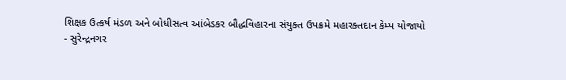શિક્ષક ઉત્કર્ષ મંડળ અને બોધીસત્વ આંબેડકર બૌદ્ધવિહારના સંયુક્ત ઉપક્રમે મહારક્તદાન કેમ્પ યોજાયો
- સુરેન્દ્રનગર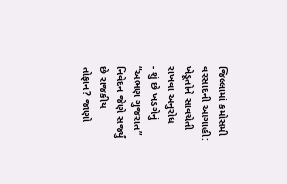જિલ્લામાં કમોસમી વરસાદની આગાહી: ખેડૂતોને સાવચેતી રાખવા અનુરોધ
- શું છે ખડગેનું “અભણ ગુજરાત” નિવેદન જેણે સર્જ્યું છે રાજકીય તોફાન? જાણો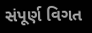સંપૂર્ણ વિગત